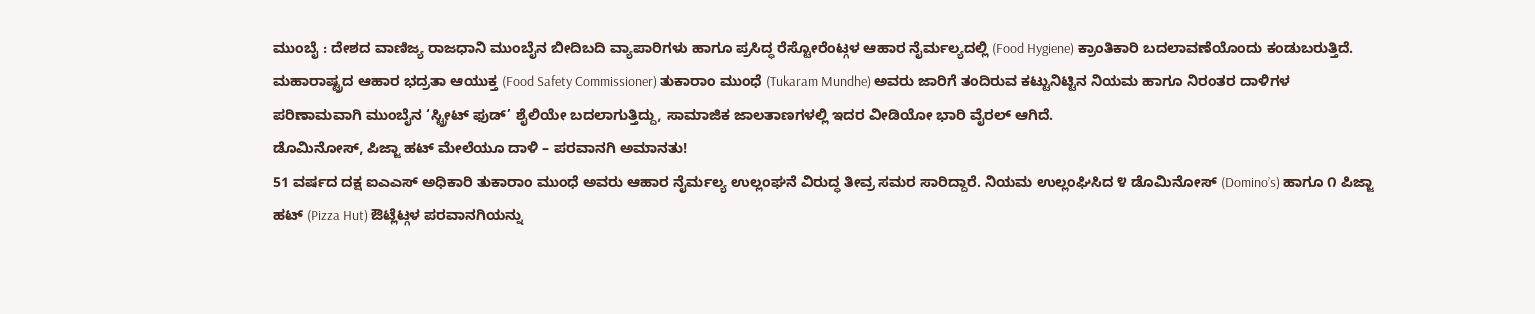ಮುಂಬೈ : ದೇಶದ ವಾಣಿಜ್ಯ ರಾಜಧಾನಿ ಮುಂಬೈನ ಬೀದಿಬದಿ ವ್ಯಾಪಾರಿಗಳು ಹಾಗೂ ಪ್ರಸಿದ್ಧ ರೆಸ್ಟೋರೆಂಟ್ಗಳ ಆಹಾರ ನೈರ್ಮಲ್ಯದಲ್ಲಿ (Food Hygiene) ಕ್ರಾಂತಿಕಾರಿ ಬದಲಾವಣೆಯೊಂದು ಕಂಡುಬರುತ್ತಿದೆ. ಮಹಾರಾಷ್ಟ್ರದ ಆಹಾರ ಭದ್ರತಾ ಆಯುಕ್ತ (Food Safety Commissioner) ತುಕಾರಾಂ ಮುಂಧೆ (Tukaram Mundhe) ಅವರು ಜಾರಿಗೆ ತಂದಿರುವ ಕಟ್ಟುನಿಟ್ಟಿನ ನಿಯಮ ಹಾಗೂ ನಿರಂತರ ದಾಳಿಗಳ ಪರಿಣಾಮವಾಗಿ ಮುಂಬೈನ ‘ಸ್ಟ್ರೀಟ್ ಫುಡ್’ ಶೈಲಿಯೇ ಬದಲಾಗುತ್ತಿದ್ದು, ಸಾಮಾಜಿಕ ಜಾಲತಾಣಗಳಲ್ಲಿ ಇದರ ವೀಡಿಯೋ ಭಾರಿ ವೈರಲ್ ಆಗಿದೆ.
ಡೊಮಿನೋಸ್, ಪಿಜ್ಜಾ ಹಟ್ ಮೇಲೆಯೂ ದಾಳಿ – ಪರವಾನಗಿ ಅಮಾನತು!
51 ವರ್ಷದ ದಕ್ಷ ಐಎಎಸ್ ಅಧಿಕಾರಿ ತುಕಾರಾಂ ಮುಂಧೆ ಅವರು ಆಹಾರ ನೈರ್ಮಲ್ಯ ಉಲ್ಲಂಘನೆ ವಿರುದ್ಧ ತೀವ್ರ ಸಮರ ಸಾರಿದ್ದಾರೆ. ನಿಯಮ ಉಲ್ಲಂಘಿಸಿದ ೪ ಡೊಮಿನೋಸ್ (Domino’s) ಹಾಗೂ ೧ ಪಿಜ್ಜಾ ಹಟ್ (Pizza Hut) ಔಟ್ಲೆಟ್ಗಳ ಪರವಾನಗಿಯನ್ನು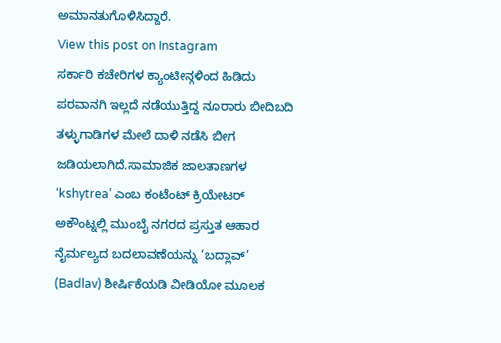ಅಮಾನತುಗೊಳಿಸಿದ್ದಾರೆ.
View this post on Instagram
ಸರ್ಕಾರಿ ಕಚೇರಿಗಳ ಕ್ಯಾಂಟೀನ್ಗಳಿಂದ ಹಿಡಿದು ಪರವಾನಗಿ ಇಲ್ಲದೆ ನಡೆಯುತ್ತಿದ್ದ ನೂರಾರು ಬೀದಿಬದಿ ತಳ್ಳುಗಾಡಿಗಳ ಮೇಲೆ ದಾಳಿ ನಡೆಸಿ ಬೀಗ ಜಡಿಯಲಾಗಿದೆ.ಸಾಮಾಜಿಕ ಜಾಲತಾಣಗಳ ‘kshytrea’ ಎಂಬ ಕಂಟೆಂಟ್ ಕ್ರಿಯೇಟರ್ ಅಕೌಂಟ್ನಲ್ಲಿ ಮುಂಬೈ ನಗರದ ಪ್ರಸ್ತುತ ಆಹಾರ ನೈರ್ಮಲ್ಯದ ಬದಲಾವಣೆಯನ್ನು ‘ಬದ್ಲಾವ್’ (Badlav) ಶೀರ್ಷಿಕೆಯಡಿ ವೀಡಿಯೋ ಮೂಲಕ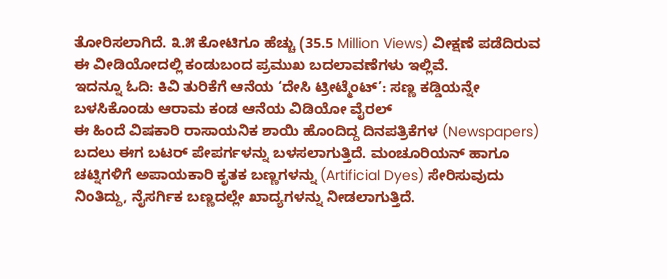ತೋರಿಸಲಾಗಿದೆ. ೩.೫ ಕೋಟಿಗೂ ಹೆಚ್ಚು (35.5 Million Views) ವೀಕ್ಷಣೆ ಪಡೆದಿರುವ ಈ ವೀಡಿಯೋದಲ್ಲಿ ಕಂಡುಬಂದ ಪ್ರಮುಖ ಬದಲಾವಣೆಗಳು ಇಲ್ಲಿವೆ.
ಇದನ್ನೂ ಓದಿ: ಕಿವಿ ತುರಿಕೆಗೆ ಆನೆಯ ‘ದೇಸಿ ಟ್ರೀಟ್ಮೆಂಟ್’: ಸಣ್ಣ ಕಡ್ಡಿಯನ್ನೇ ಬಳಸಿಕೊಂಡು ಆರಾಮ ಕಂಡ ಆನೆಯ ವಿಡಿಯೋ ವೈರಲ್
ಈ ಹಿಂದೆ ವಿಷಕಾರಿ ರಾಸಾಯನಿಕ ಶಾಯಿ ಹೊಂದಿದ್ದ ದಿನಪತ್ರಿಕೆಗಳ (Newspapers) ಬದಲು ಈಗ ಬಟರ್ ಪೇಪರ್ಗಳನ್ನು ಬಳಸಲಾಗುತ್ತಿದೆ. ಮಂಚೂರಿಯನ್ ಹಾಗೂ ಚಟ್ನಿಗಳಿಗೆ ಅಪಾಯಕಾರಿ ಕೃತಕ ಬಣ್ಣಗಳನ್ನು (Artificial Dyes) ಸೇರಿಸುವುದು ನಿಂತಿದ್ದು, ನೈಸರ್ಗಿಕ ಬಣ್ಣದಲ್ಲೇ ಖಾದ್ಯಗಳನ್ನು ನೀಡಲಾಗುತ್ತಿದೆ.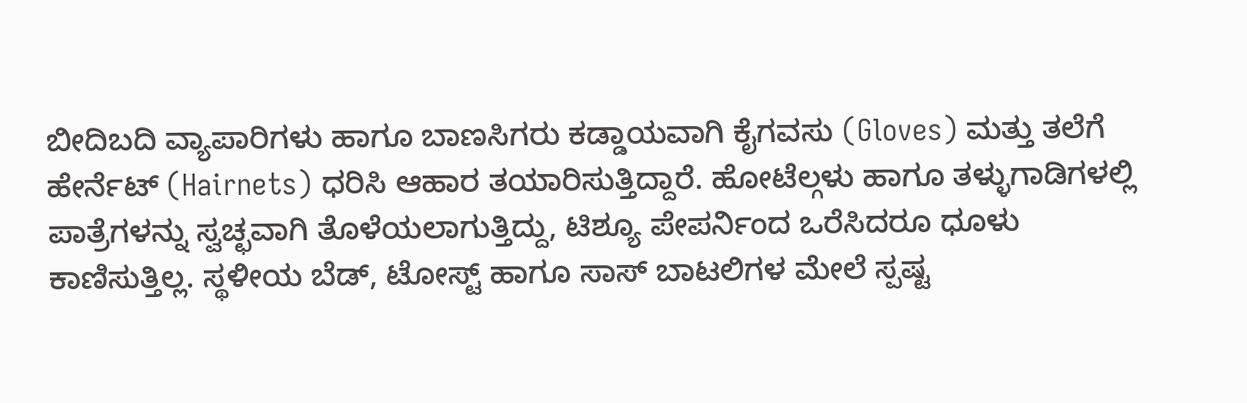ಬೀದಿಬದಿ ವ್ಯಾಪಾರಿಗಳು ಹಾಗೂ ಬಾಣಸಿಗರು ಕಡ್ಡಾಯವಾಗಿ ಕೈಗವಸು (Gloves) ಮತ್ತು ತಲೆಗೆ ಹೇರ್ನೆಟ್ (Hairnets) ಧರಿಸಿ ಆಹಾರ ತಯಾರಿಸುತ್ತಿದ್ದಾರೆ. ಹೋಟೆಲ್ಗಳು ಹಾಗೂ ತಳ್ಳುಗಾಡಿಗಳಲ್ಲಿ ಪಾತ್ರೆಗಳನ್ನು ಸ್ವಚ್ಛವಾಗಿ ತೊಳೆಯಲಾಗುತ್ತಿದ್ದು, ಟಿಶ್ಯೂ ಪೇಪರ್ನಿಂದ ಒರೆಸಿದರೂ ಧೂಳು ಕಾಣಿಸುತ್ತಿಲ್ಲ. ಸ್ಥಳೀಯ ಬೆಡ್, ಟೋಸ್ಟ್ ಹಾಗೂ ಸಾಸ್ ಬಾಟಲಿಗಳ ಮೇಲೆ ಸ್ಪಷ್ಟ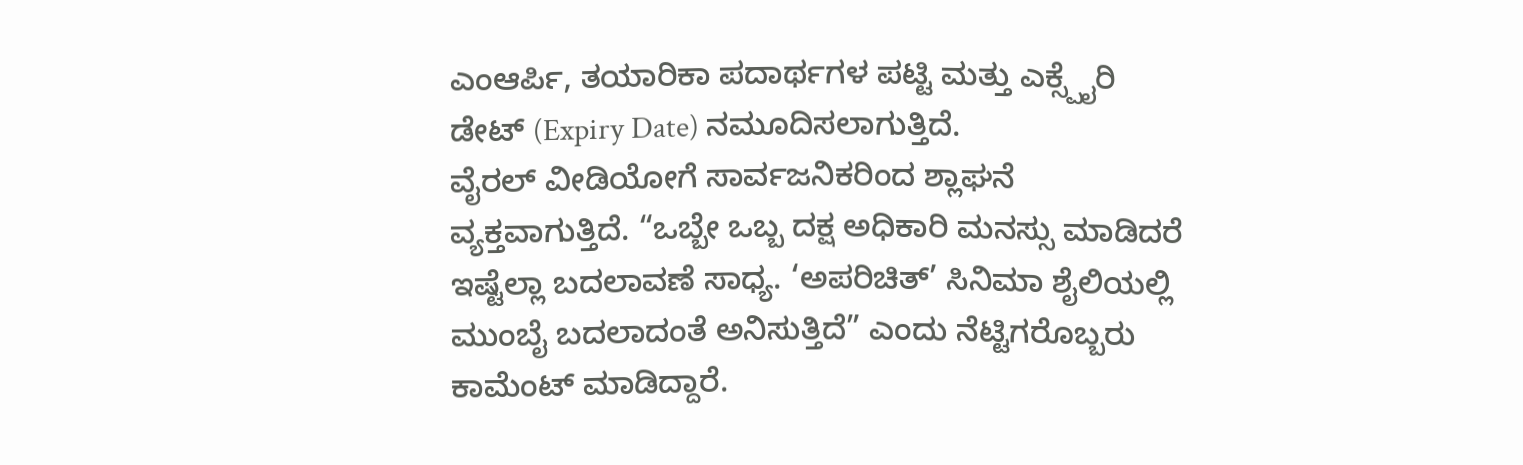ಎಂಆರ್ಪಿ, ತಯಾರಿಕಾ ಪದಾರ್ಥಗಳ ಪಟ್ಟಿ ಮತ್ತು ಎಕ್ಸ್ಪೈರಿ ಡೇಟ್ (Expiry Date) ನಮೂದಿಸಲಾಗುತ್ತಿದೆ.
ವೈರಲ್ ವೀಡಿಯೋಗೆ ಸಾರ್ವಜನಿಕರಿಂದ ಶ್ಲಾಘನೆ ವ್ಯಕ್ತವಾಗುತ್ತಿದೆ. “ಒಬ್ಬೇ ಒಬ್ಬ ದಕ್ಷ ಅಧಿಕಾರಿ ಮನಸ್ಸು ಮಾಡಿದರೆ ಇಷ್ಟೆಲ್ಲಾ ಬದಲಾವಣೆ ಸಾಧ್ಯ. ‘ಅಪರಿಚಿತ್’ ಸಿನಿಮಾ ಶೈಲಿಯಲ್ಲಿ ಮುಂಬೈ ಬದಲಾದಂತೆ ಅನಿಸುತ್ತಿದೆ” ಎಂದು ನೆಟ್ಟಿಗರೊಬ್ಬರು ಕಾಮೆಂಟ್ ಮಾಡಿದ್ದಾರೆ.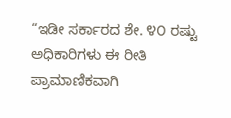“ಇಡೀ ಸರ್ಕಾರದ ಶೇ. ೪೦ ರಷ್ಟು ಅಧಿಕಾರಿಗಳು ಈ ರೀತಿ ಪ್ರಾಮಾಣಿಕವಾಗಿ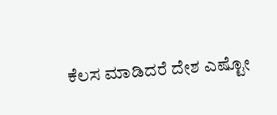ಕೆಲಸ ಮಾಡಿದರೆ ದೇಶ ಎಷ್ಟೋ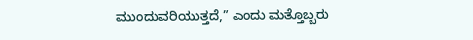ಮುಂದುವರಿಯುತ್ತದೆ,” ಎಂದು ಮತ್ತೊಬ್ಬರು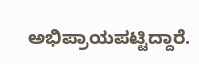ಅಭಿಪ್ರಾಯಪಟ್ಟಿದ್ದಾರೆ.